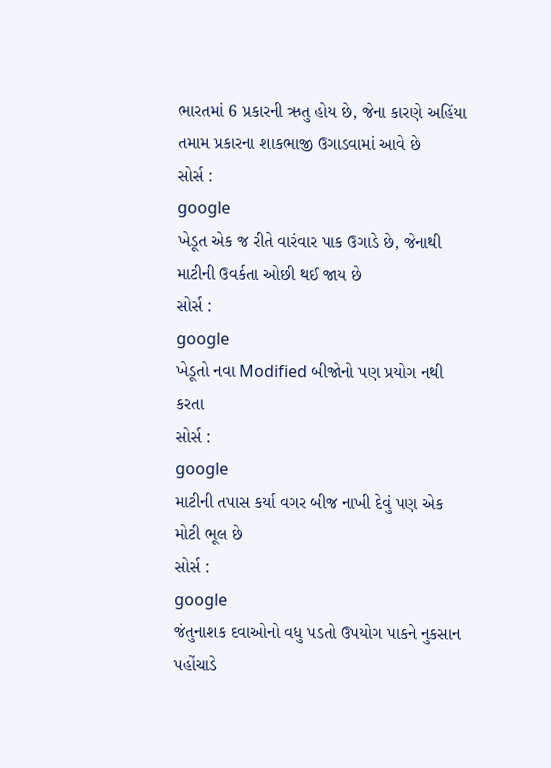ભારતમાં 6 પ્રકારની ઋતુ હોય છે, જેના કારણે અહિંયા તમામ પ્રકારના શાકભાજી ઉગાડવામાં આવે છે
સોર્સ :
google
ખેડૂત એક જ રીતે વારંવાર પાક ઉગાડે છે, જેનાથી માટીની ઉવર્કતા ઓછી થઈ જાય છે
સોર્સ :
google
ખેડૂતો નવા Modified બીજોનો પણ પ્રયોગ નથી કરતા
સોર્સ :
google
માટીની તપાસ કર્યા વગર બીજ નાખી દેવું પણ એક મોટી ભૂલ છે
સોર્સ :
google
જંતુનાશક દવાઓનો વધુ પડતો ઉપયોગ પાકને નુકસાન પહોંચાડે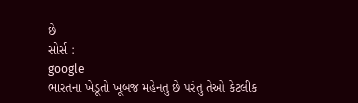છે
સોર્સ :
google
ભારતના ખેડૂતો ખૂબજ મહેનતુ છે પરંતુ તેઓ કેટલીક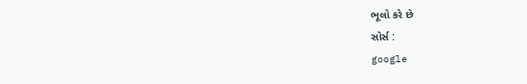ભૂલો કરે છે
સોર્સ :
google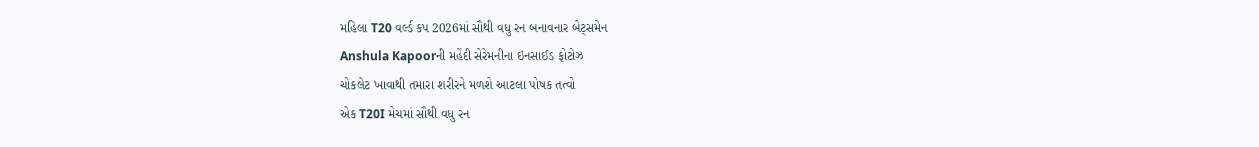મહિલા T20 વર્લ્ડ કપ 2026માં સૌથી વધુ રન બનાવનાર બેટ્સમેન
Anshula Kapoorની મહેંદી સેરેમનીના ઇનસાઈડ ફોટોઝ
ચોકલેટ ખાવાથી તમારા શરીરને મળશે આટલા પોષક તત્વો
એક T20I મેચમાં સૌથી વધુ રન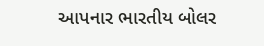આપનાર ભારતીય બોલર